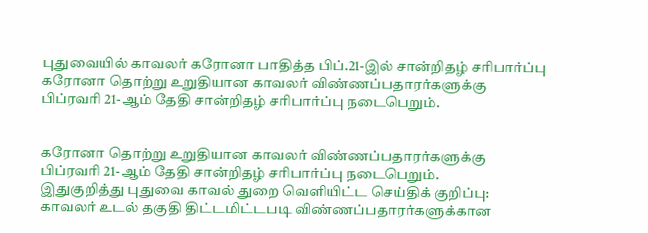புதுவையில் காவலர் கரோனா பாதித்த பிப்.21-இல் சான்றிதழ் சரிபார்ப்பு
கரோனா தொற்று உறுதியான காவலர் விண்ணப்பதாரர்களுக்கு பிப்ரவரி 21-ஆம் தேதி சான்றிதழ் சரிபார்ப்பு நடைபெறும்.


கரோனா தொற்று உறுதியான காவலர் விண்ணப்பதாரர்களுக்கு பிப்ரவரி 21-ஆம் தேதி சான்றிதழ் சரிபார்ப்பு நடைபெறும்.
இதுகுறித்து புதுவை காவல் துறை வெளியிட்ட செய்திக் குறிப்பு:
காவலர் உடல் தகுதி திட்டமிட்டபடி விண்ணப்பதாரர்களுக்கான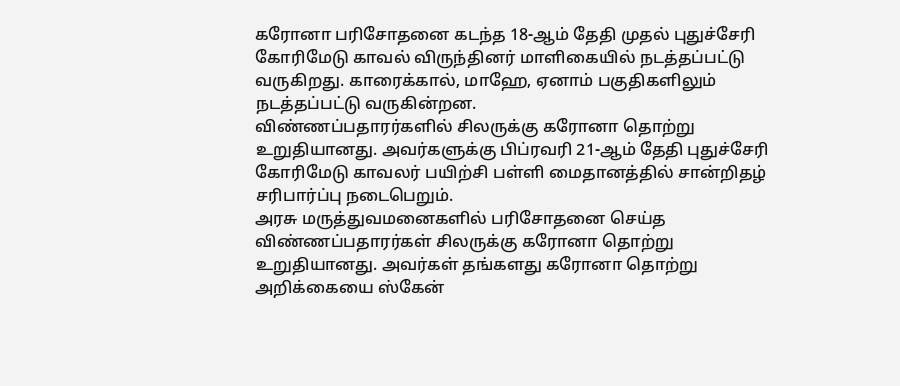கரோனா பரிசோதனை கடந்த 18-ஆம் தேதி முதல் புதுச்சேரி கோரிமேடு காவல் விருந்தினர் மாளிகையில் நடத்தப்பட்டு வருகிறது. காரைக்கால், மாஹே, ஏனாம் பகுதிகளிலும் நடத்தப்பட்டு வருகின்றன.
விண்ணப்பதாரர்களில் சிலருக்கு கரோனா தொற்று உறுதியானது. அவர்களுக்கு பிப்ரவரி 21-ஆம் தேதி புதுச்சேரி கோரிமேடு காவலர் பயிற்சி பள்ளி மைதானத்தில் சான்றிதழ் சரிபார்ப்பு நடைபெறும்.
அரசு மருத்துவமனைகளில் பரிசோதனை செய்த விண்ணப்பதாரர்கள் சிலருக்கு கரோனா தொற்று உறுதியானது. அவர்கள் தங்களது கரோனா தொற்று அறிக்கையை ஸ்கேன்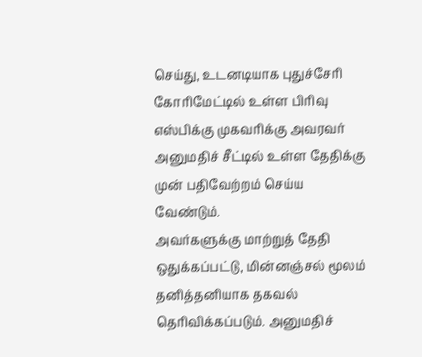செய்து, உடனடியாக புதுச்சேரி கோரிமேட்டில் உள்ள பிரிவு எஸ்பிக்கு முகவரிக்கு அவரவர் அனுமதிச் சீட்டில் உள்ள தேதிக்கு முன் பதிவேற்றம் செய்ய வேண்டும்.
அவர்களுக்கு மாற்றுத் தேதி ஒதுக்கப்பட்டு, மின்னஞ்சல் மூலம் தனித்தனியாக தகவல் தெரிவிக்கப்படும். அனுமதிச்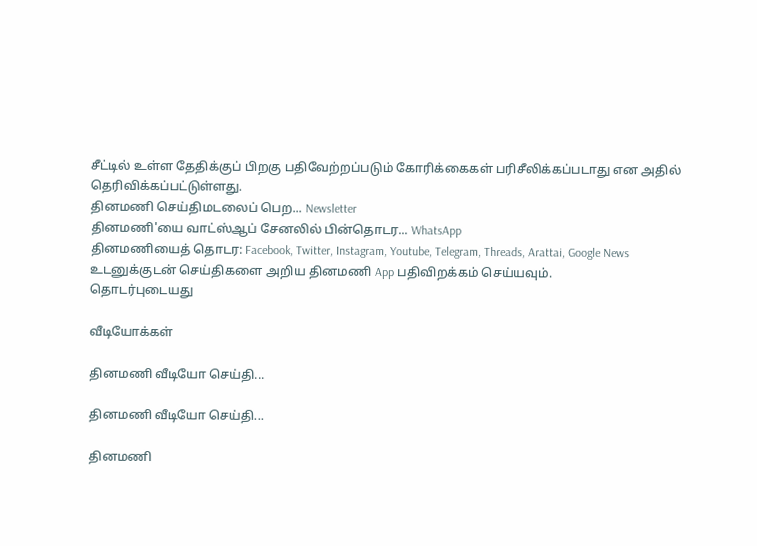சீட்டில் உள்ள தேதிக்குப் பிறகு பதிவேற்றப்படும் கோரிக்கைகள் பரிசீலிக்கப்படாது என அதில் தெரிவிக்கப்பட்டுள்ளது.
தினமணி செய்திமடலைப் பெற... Newsletter
தினமணி'யை வாட்ஸ்ஆப் சேனலில் பின்தொடர... WhatsApp
தினமணியைத் தொடர: Facebook, Twitter, Instagram, Youtube, Telegram, Threads, Arattai, Google News
உடனுக்குடன் செய்திகளை அறிய தினமணி App பதிவிறக்கம் செய்யவும்.
தொடர்புடையது

வீடியோக்கள்

தினமணி வீடியோ செய்தி...

தினமணி வீடியோ செய்தி...

தினமணி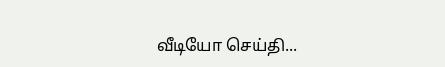வீடியோ செய்தி...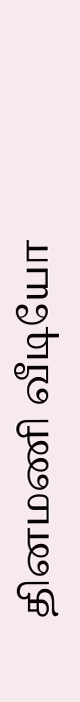தினமணி வீடியோ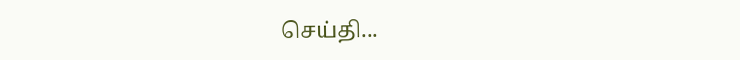செய்தி...